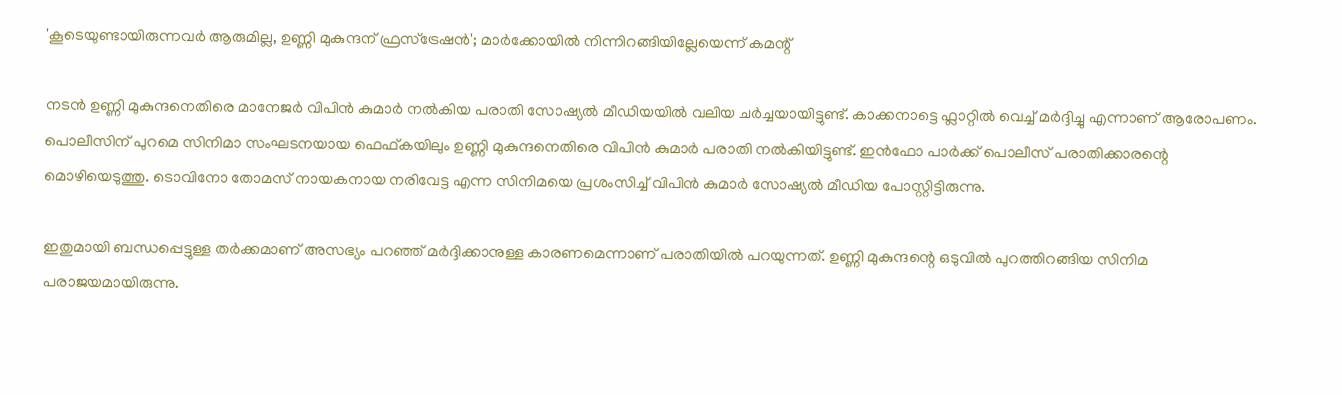'കൂടെയുണ്ടായിരുന്നവർ ആരുമില്ല, ഉണ്ണി മുകുന്ദന് ഫ്രസ്‌ട്രേഷൻ'; മാർക്കോയിൽ നിന്നിറങ്ങിയില്ലേയെന്ന് കമന്റ്

നടൻ ഉണ്ണി മുകുന്ദനെതിരെ മാനേജർ വിപിൻ കുമാർ നൽകിയ പരാതി സോഷ്യൽ മീഡിയയിൽ വലിയ ചർച്ചയായിട്ടുണ്ട്. കാക്കനാട്ടെ ഫ്ലാറ്റിൽ വെച്ച് മർദ്ദിച്ചു എന്നാണ് ആരോപണം. പൊലീസിന് പുറമെ സിനിമാ സംഘടനയായ ഫെഫ്കയിലും ഉണ്ണി മുകുന്ദനെതിരെ വിപിൻ കുമാർ പരാതി നൽകിയിട്ടുണ്ട്. ഇൻഫോ പാർക്ക് പൊലീസ് പരാതിക്കാരന്റെ മൊഴിയെടുത്തു. ടൊവിനോ തോമസ് നായകനായ നരിവേട്ട എന്ന സിനിമയെ പ്രശംസിച്ച് വിപിൻ കുമാർ സോഷ്യൽ മീഡിയ പോസ്റ്റിട്ടിരുന്നു.

ഇതുമായി ബന്ധപ്പെട്ടുള്ള തർക്കമാണ് അസഭ്യം പറഞ്ഞ് മർദ്ദിക്കാനുള്ള കാരണമെന്നാണ് പരാതിയിൽ പറയുന്നത്. ഉണ്ണി മുകുന്ദന്റെ ഒടുവിൽ പുറത്തിറങ്ങിയ സിനിമ പരാജയമായിരുന്നു.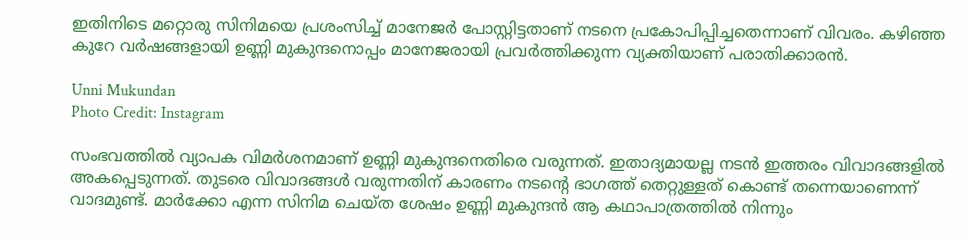ഇതിനിടെ മറ്റൊരു സിനിമയെ പ്രശംസിച്ച് മാനേജർ പോസ്റ്റിട്ടതാണ് നടനെ പ്രകോപിപ്പിച്ചതെന്നാണ് വിവരം. കഴിഞ്ഞ കുറേ വർഷങ്ങളായി ഉണ്ണി മുകുന്ദനൊപ്പം മാനേജരായി പ്രവർത്തിക്കുന്ന വ്യക്തിയാണ് പരാതിക്കാരൻ.

Unni Mukundan
Photo Credit: Instagram

സംഭവത്തിൽ വ്യാപക വിമർശനമാണ് ഉണ്ണി മുകുന്ദനെതിരെ വരുന്നത്. ഇതാദ്യമായല്ല നടൻ ഇത്തരം വിവാദങ്ങളിൽ അകപ്പെടുന്നത്. തുടരെ വിവാദങ്ങൾ വരുന്നതിന് കാരണം നടന്റെ ഭാഗത്ത് തെറ്റുള്ളത് കൊണ്ട് തന്നെയാണെന്ന് വാദമുണ്ട്. മാർക്കോ എന്ന സിനിമ ചെയ്ത ശേഷം ഉണ്ണി മുകുന്ദൻ ആ കഥാപാത്രത്തിൽ നിന്നും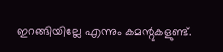ഇറങ്ങിയില്ലേ എന്നും കമന്റുകളുണ്ട്.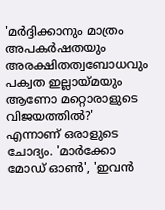'മർദ്ദിക്കാനും മാത്രം അപകർഷതയും അരക്ഷിതത്വബോധവും പക്വത ഇല്ലായ്മയും ആണോ മറ്റൊരാളുടെ വിജയത്തിൽ?' എന്നാണ് ഒരാളുടെ ചോദ്യം. 'മാർക്കോ മോഡ് ഓൺ', 'ഇവൻ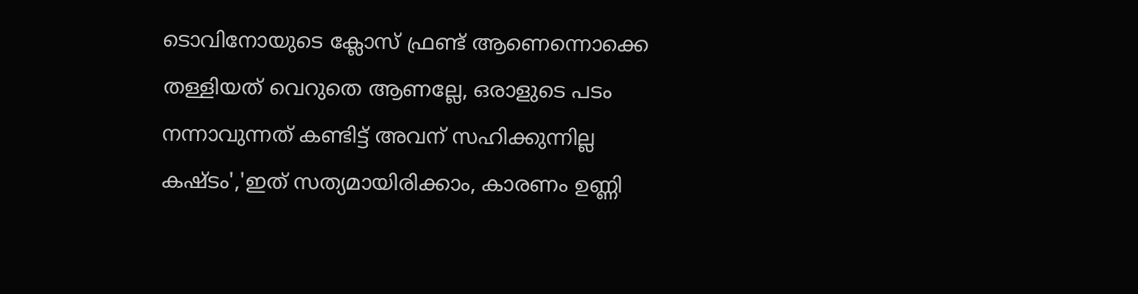ടൊവിനോയുടെ ക്ലോസ് ഫ്രണ്ട് ആണെന്നൊക്കെ തള്ളിയത് വെറുതെ ആണല്ലേ, ഒരാളുടെ പടം നന്നാവുന്നത് കണ്ടിട്ട് അവന് സഹിക്കുന്നില്ല കഷ്ടം','ഇത് സത്യമായിരിക്കാം, കാരണം ഉണ്ണി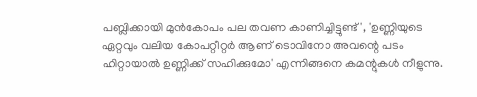പബ്ലിക്കായി മുൻകോപം പല തവണ കാണിച്ചിട്ടുണ്ട്', 'ഉണ്ണിയുടെ ഏറ്റവും വലിയ കോപറ്റീറ്റർ ആണ് ടൊവിനോ അവന്റെ പടം ഹിറ്റായാൽ ഉണ്ണിക്ക് സഹിക്കുമോ' എന്നിങ്ങനെ കമന്റുകൾ നീളുന്നു.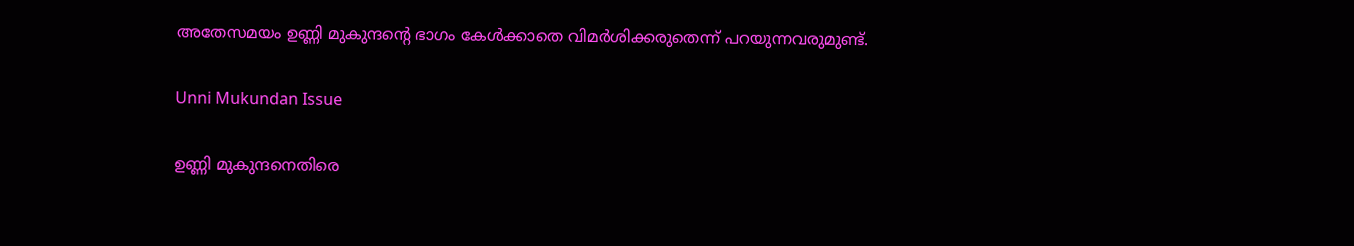അതേസമയം ഉണ്ണി മുകുന്ദന്റെ ഭാഗം കേൾക്കാതെ വിമർശിക്കരുതെന്ന് പറയുന്നവരുമുണ്ട്.

Unni Mukundan Issue

ഉണ്ണി മുകുന്ദനെതിരെ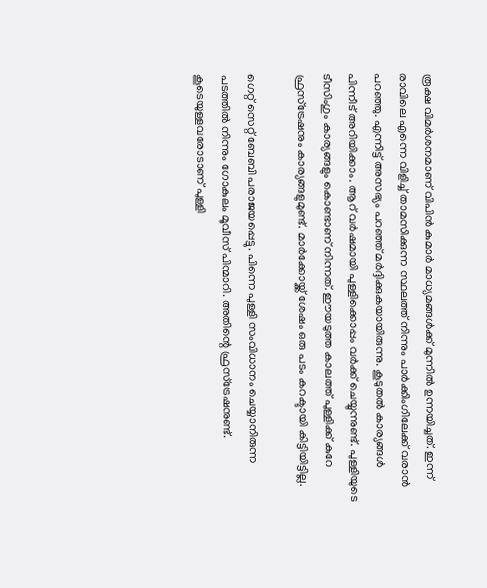രൂക്ഷ വിമർശനമാണ് വിപിൻ കുമാർ മാധ്യമങ്ങൾക്ക് മുന്നിൽ ഉന്നയിച്ചത്. ഇന്ന് രാവിലെ എന്നെ വിളിച്ച് താമസിക്കുന്ന സ്ഥലത്ത് നിന്നും പാർക്കിംഗിലേക്ക് വരാൻ പറഞ്ഞു. എന്നിട്ട് അസഭ്യം പറഞ്ഞ് മർദ്ദിക്കുകയായിരുന്നു. കൂടുതൽ കാര്യങ്ങൾ പിന്നീട് അറിയിക്കാം. ആറ് വർഷമായി പുള്ളിക്കൊപ്പം വർക്ക് ചെയ്യുന്നുണ്ട്. പുള്ളിയുടെ ടീസിംഗും കാര്യങ്ങളും കൊണ്ടാണ് നിന്നത്. ഈയടുത്ത കാലത്ത് പുള്ളിക്ക് കുറേ ഫ്രസ്ട്രേഷനും കാര്യങ്ങളുമുണ്ട്. മാർക്കോയ്ക്ക് ശേഷം ഒരു പടം കറക്ടായി കിട്ടിയിട്ടില്ല.

ഗെറ്റ് സെറ്റ് ബേബി പരാജയപ്പെട്ടു. പിന്നെ പുള്ളി സംവിധാനം ചെയ്യാനിരുന്ന പടത്തിൽ നിന്നും ഗോകുലം മൂവീസ് പിന്മാറി. അതിന്റെ ഫ്രസ്ട്രേഷനുണ്ട്. കൂടെയുള്ളവരോടാണ് പുള്ളി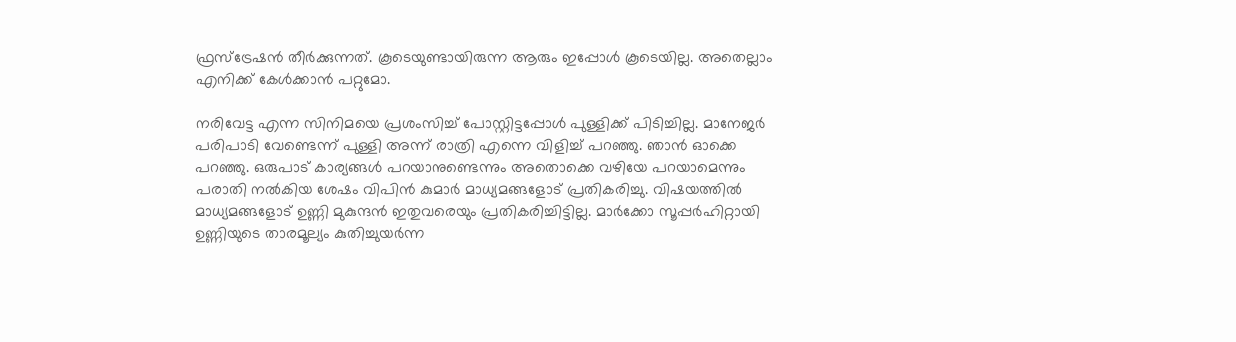ഫ്രസ്ട്രേഷൻ തീർക്കുന്നത്. കൂടെയുണ്ടായിരുന്ന ആരും ഇപ്പോൾ കൂടെയില്ല. അതെല്ലാം എനിക്ക് കേൾക്കാൻ പറ്റുമോ.

നരിവേട്ട എന്ന സിനിമയെ പ്രശംസിച്ച് പോസ്റ്റിട്ടപ്പോൾ പുള്ളിക്ക് പിടിച്ചില്ല. മാനേജർ പരിപാടി വേണ്ടെന്ന് പുള്ളി അന്ന് രാത്രി എന്നെ വിളിച്ച് പറഞ്ഞു. ഞാൻ ഓക്കെ പറഞ്ഞു. ഒരുപാട് കാര്യങ്ങൾ പറയാനുണ്ടെന്നും അതൊക്കെ വഴിയേ പറയാമെന്നും പരാതി നൽകിയ ശേഷം വിപിൻ കുമാർ മാധ്യമങ്ങളോട് പ്രതികരിച്ചു. വിഷയത്തിൽ മാധ്യമങ്ങളോട് ഉണ്ണി മുകുന്ദൻ ഇതുവരെയും പ്രതികരിച്ചിട്ടില്ല. മാർക്കോ സൂപ്പർഹിറ്റായി ഉണ്ണിയുടെ താരമൂല്യം കുതിച്ചുയർന്ന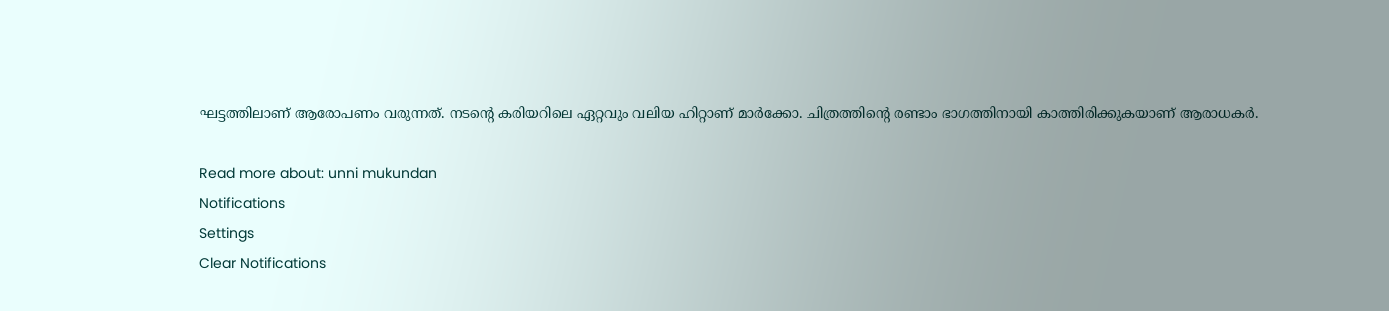ഘട്ടത്തിലാണ് ആരോപണം വരുന്നത്. നടന്റെ കരിയറിലെ ഏറ്റവും വലിയ ഹിറ്റാണ് മാർക്കോ. ചിത്രത്തിന്റെ രണ്ടാം ഭാഗത്തിനായി കാത്തിരിക്കുകയാണ് ആരാധകർ.

Read more about: unni mukundan
Notifications
Settings
Clear Notifications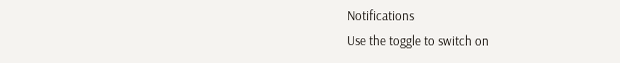Notifications
Use the toggle to switch on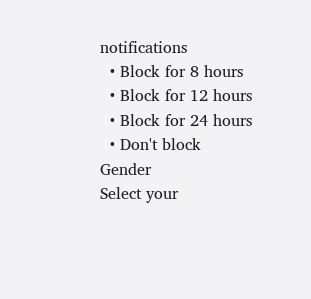notifications
  • Block for 8 hours
  • Block for 12 hours
  • Block for 24 hours
  • Don't block
Gender
Select your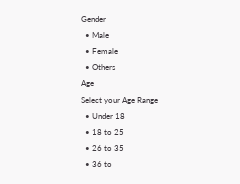Gender
  • Male
  • Female
  • Others
Age
Select your Age Range
  • Under 18
  • 18 to 25
  • 26 to 35
  • 36 to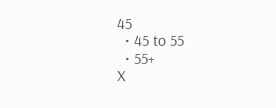45
  • 45 to 55
  • 55+
X